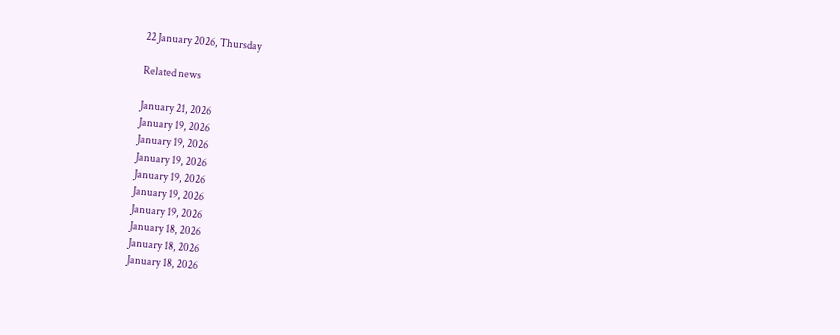22 January 2026, Thursday

Related news

January 21, 2026
January 19, 2026
January 19, 2026
January 19, 2026
January 19, 2026
January 19, 2026
January 19, 2026
January 18, 2026
January 18, 2026
January 18, 2026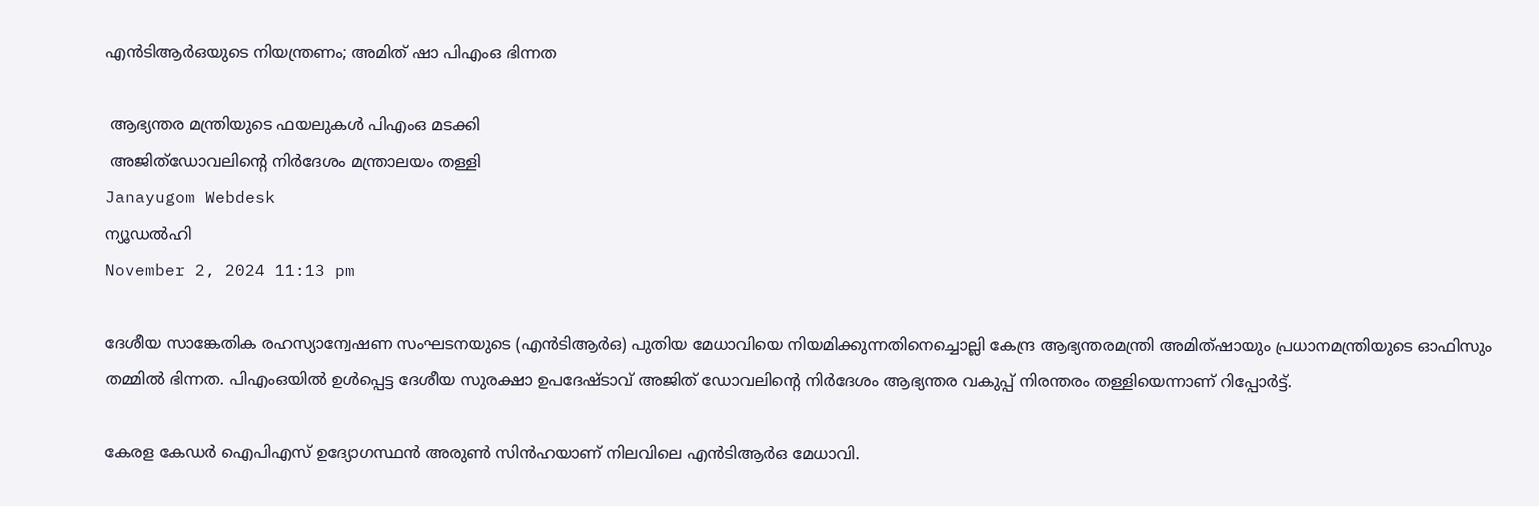എന്‍ടിആര്‍ഒയുടെ നിയന്ത്രണം; അമിത് ഷാ പിഎംഒ ഭിന്നത

 ആഭ്യന്തര മന്ത്രിയുടെ ഫയലുകള്‍ പിഎംഒ മടക്കി
 അജിത്ഡോവലിന്റെ നിര്‍ദേശം മന്ത്രാലയം തള്ളി
Janayugom Webdesk
ന്യൂഡല്‍ഹി
November 2, 2024 11:13 pm

ദേശീയ സാങ്കേതിക രഹസ്യാന്വേഷണ സംഘടനയുടെ (എന്‍ടിആര്‍ഒ) പുതിയ മേധാവിയെ നിയമിക്കുന്നതിനെച്ചൊല്ലി കേന്ദ്ര ആഭ്യന്തരമന്ത്രി അമിത്ഷായും പ്രധാനമന്ത്രിയുടെ ഓഫിസും തമ്മില്‍ ഭിന്നത. പിഎംഒയില്‍ ഉള്‍പ്പെട്ട ദേശീയ സുരക്ഷാ ഉപദേഷ്ടാവ് അജിത് ഡോവലിന്റെ നിര്‍ദേശം ആഭ്യന്തര വകുപ്പ് നിരന്തരം തള്ളിയെന്നാണ് റിപ്പോര്‍ട്ട്.

കേരള കേഡര്‍ ഐപിഎസ് ഉദ്യോഗസ്ഥന്‍ അരുണ്‍ സിന്‍ഹയാണ് നിലവിലെ എന്‍ടിആര്‍ഒ മേധാവി.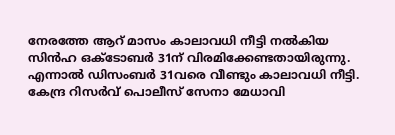നേരത്തേ ആറ് മാസം കാലാവധി നീട്ടി നല്‍കിയ സിന്‍ഹ ഒക്ടോബര്‍ 31ന് വിരമിക്കേണ്ടതായിരുന്നു. എന്നാല്‍ ഡിസംബര്‍ 31വരെ വീണ്ടും കാലാവധി നീട്ടി. കേന്ദ്ര റിസര്‍വ് പൊലീസ് സേനാ മേധാവി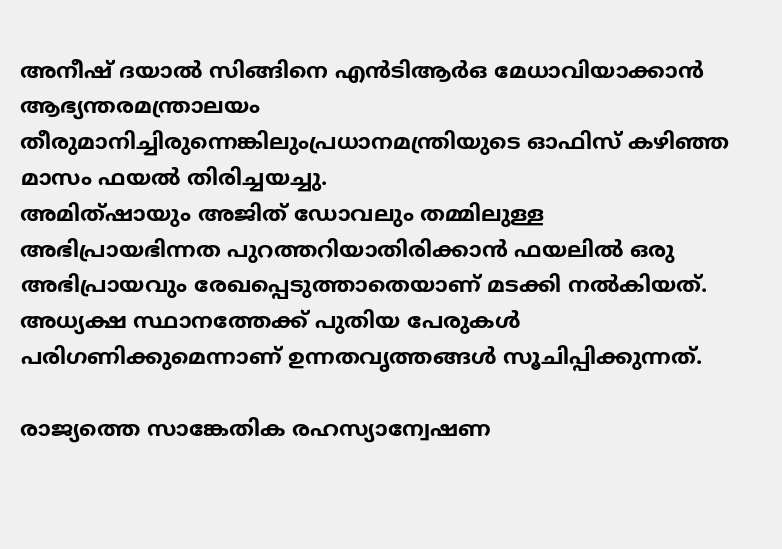അനീഷ് ദയാല്‍ സിങ്ങിനെ എന്‍ടിആര്‍ഒ മേധാവിയാക്കാന്‍ ആഭ്യന്തരമന്ത്രാലയം തീരുമാനിച്ചിരുന്നെങ്കിലുംപ്രധാനമന്ത്രിയുടെ ഓഫിസ് കഴിഞ്ഞ മാസം ഫയല്‍ തിരിച്ചയച്ചു.
അമിത്ഷായും അജിത് ഡോവലും തമ്മിലുള്ള അഭിപ്രായഭിന്നത പുറത്തറിയാതിരിക്കാന്‍ ഫയലില്‍ ഒരു അഭിപ്രായവും രേഖപ്പെടുത്താതെയാണ് മടക്കി നല്‍കിയത്. അധ്യക്ഷ സ്ഥാനത്തേക്ക് പുതിയ പേരുകള്‍ പരിഗണിക്കുമെന്നാണ് ഉന്നതവൃത്തങ്ങള്‍ സൂചിപ്പിക്കുന്നത്.

രാജ്യത്തെ സാങ്കേതിക രഹസ്യാന്വേഷണ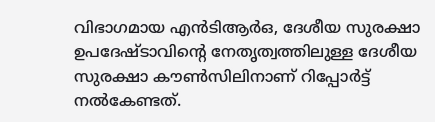വിഭാഗമായ എന്‍ടിആര്‍ഒ, ദേശീയ സുരക്ഷാ ഉപദേഷ്ടാവിന്റെ നേതൃത്വത്തിലുള്ള ദേശീയ സുരക്ഷാ കൗണ്‍സിലിനാണ് റിപ്പോര്‍ട്ട് നല്‍കേണ്ടത്.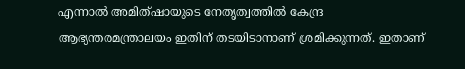എന്നാല്‍ അമിത്ഷായുടെ നേതൃത്വത്തില്‍ കേന്ദ്ര ആഭ്യന്തരമന്ത്രാലയം ഇതിന് തടയിടാനാണ് ശ്രമിക്കുന്നത്. ഇതാണ്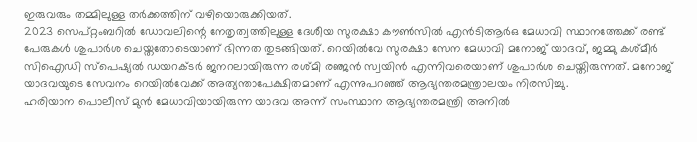ഇരുവരും തമ്മിലുള്ള തര്‍ക്കത്തിന് വഴിയൊരുക്കിയത്.
2023 സെപ്റ്റംബറില്‍ ഡോവലിന്റെ നേതൃത്വത്തിലുള്ള ദേശീയ സുരക്ഷാ കൗണ്‍സില്‍ എന്‍ടിആര്‍ഒ മേധാവി സ്ഥാനത്തേക്ക് രണ്ട് പേരുകള്‍ ശുപാര്‍ശ ചെയ്തതോടെയാണ് ഭിന്നത തുടങ്ങിയത്. റെയില്‍വേ സുരക്ഷാ സേന മേധാവി മനോജ് യാദവ്, ജമ്മു കശ്മീര്‍ സിഐഡി സ്പെഷ്യല്‍ ഡയറക്ടര്‍ ജനറലായിരുന്ന രശ്മി രഞ്ജന്‍ സ്വയിന്‍ എന്നിവരെയാണ് ശുപാര്‍ശ ചെയ്തിരുന്നത്. മനോജ് യാദവയുടെ സേവനം റെയില്‍വേക്ക് അത്യന്താപേക്ഷിതമാണ് എന്നുപറഞ്ഞ് ആഭ്യന്തരമന്ത്രാലയം നിരസിച്ചു.
ഹരിയാന പൊലീസ് മുന്‍ മേധാവിയായിരുന്ന യാദവ അന്ന് സംസ്ഥാന ആഭ്യന്തരമന്ത്രി അനില്‍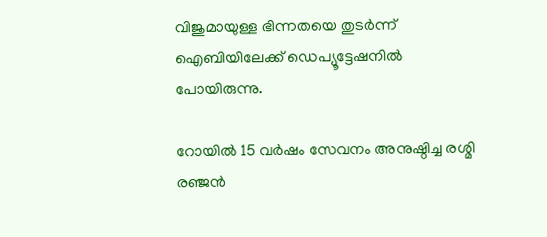വിജുമായുള്ള ഭിന്നതയെ തുടര്‍ന്ന് ഐബിയിലേക്ക് ഡെപ്യൂട്ടേഷനില്‍ പോയിരുന്നു.

റോയില്‍ 15 വര്‍ഷം സേവനം അനുഷ്ഠിച്ച രശ്മി രഞ്ജന്‍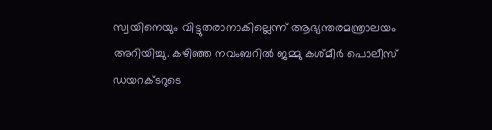സ്വയിനെയും വിട്ടുതരാനാകില്ലെന്ന് ആഭ്യന്തരമന്ത്രാലയം അറിയിച്ചു. കഴിഞ്ഞ നവംബറില്‍ ജമ്മു കശ്മീര്‍ പൊലീസ് ഡയറക്ടറുടെ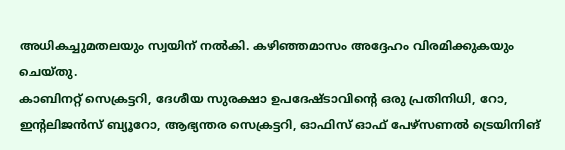അധികച്ചുമതലയും സ്വയിന് നല്‍കി. കഴിഞ്ഞമാസം അദ്ദേഹം വിരമിക്കുകയും ചെയ‍്തു.
കാബിനറ്റ് സെക്രട്ടറി, ദേശീയ സുരക്ഷാ ഉപദേഷ്ടാവിന്റെ ഒരു പ്രതിനിധി, റോ, ഇന്റലിജന്‍സ് ബ്യൂറോ, ആഭ്യന്തര സെക്രട്ടറി, ഓഫിസ് ഓഫ് പേഴ്സണല്‍ ട്രെയിനിങ്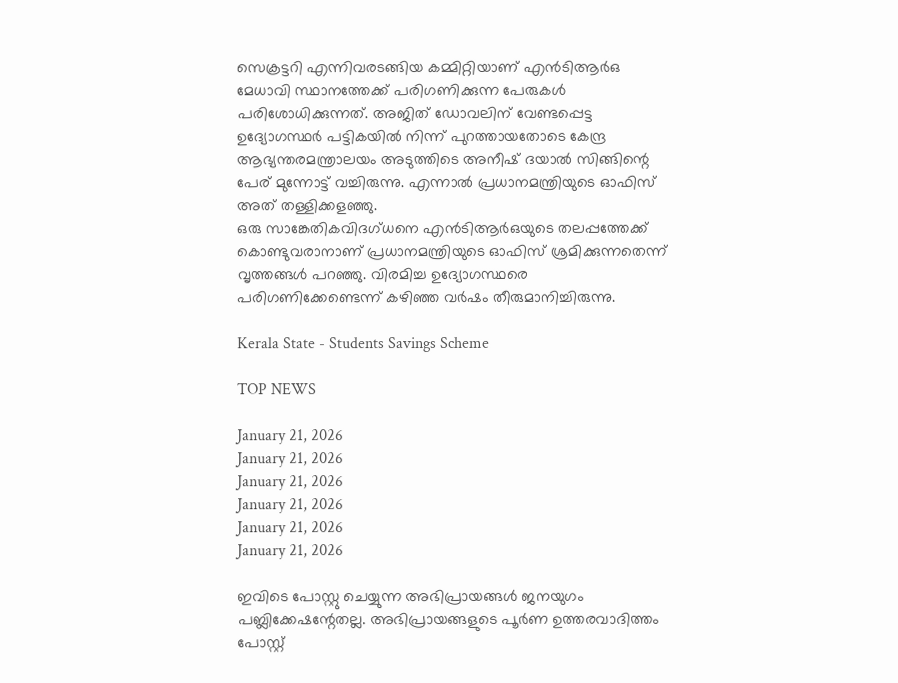സെക്രട്ടറി എന്നിവരടങ്ങിയ കമ്മിറ്റിയാണ് എന്‍ടിആര്‍ഒ മേധാവി സ്ഥാനത്തേക്ക് പരിഗണിക്കുന്ന പേരുകള്‍ പരിശോധിക്കുന്നത്. അജിത് ഡോവലിന് വേണ്ടപ്പെട്ട ഉദ്യോഗസ്ഥര്‍ പട്ടികയില്‍ നിന്ന് പുറത്തായതോടെ കേന്ദ്ര ആഭ്യന്തരമന്ത്രാലയം അടുത്തിടെ അനീഷ് ദയാല്‍ സിങ്ങിന്റെ പേര് മുന്നോട്ട് വച്ചിരുന്നു. എന്നാല്‍ പ്രധാനമന്ത്രിയുടെ ഓഫിസ് അത് തള്ളിക്കളഞ്ഞു.
ഒരു സാങ്കേതികവിദഗ്ധനെ എന്‍ടിആര്‍ഒയുടെ തലപ്പത്തേക്ക് കൊണ്ടുവരാനാണ് പ്രധാനമന്ത്രിയുടെ ഓഫിസ് ശ്രമിക്കുന്നതെന്ന് വൃത്തങ്ങള്‍ പറഞ്ഞു. വിരമിച്ച ഉദ്യോഗസ്ഥരെ പരിഗണിക്കേണ്ടെന്ന് കഴിഞ്ഞ വര്‍ഷം തീരുമാനിച്ചിരുന്നു.

Kerala State - Students Savings Scheme

TOP NEWS

January 21, 2026
January 21, 2026
January 21, 2026
January 21, 2026
January 21, 2026
January 21, 2026

ഇവിടെ പോസ്റ്റു ചെയ്യുന്ന അഭിപ്രായങ്ങള്‍ ജനയുഗം പബ്ലിക്കേഷന്റേതല്ല. അഭിപ്രായങ്ങളുടെ പൂര്‍ണ ഉത്തരവാദിത്തം പോസ്റ്റ്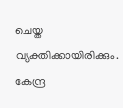ചെയ്ത വ്യക്തിക്കായിരിക്കും. കേന്ദ്ര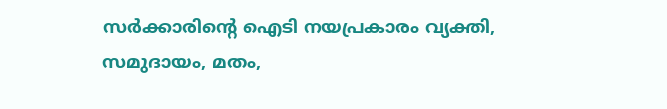സര്‍ക്കാരിന്റെ ഐടി നയപ്രകാരം വ്യക്തി, സമുദായം, മതം,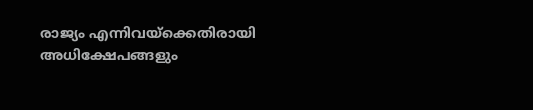രാജ്യം എന്നിവയ്‌ക്കെതിരായി അധിക്ഷേപങ്ങളും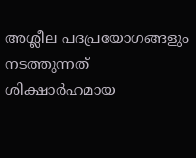അശ്ലീല പദപ്രയോഗങ്ങളും നടത്തുന്നത് ശിക്ഷാര്‍ഹമായ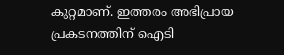കുറ്റമാണ്. ഇത്തരം അഭിപ്രായ പ്രകടനത്തിന് ഐടി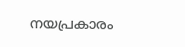നയപ്രകാരം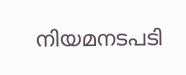നിയമനടപടി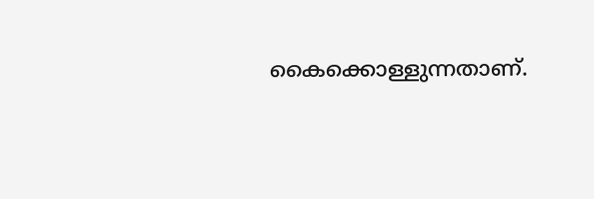കൈക്കൊള്ളുന്നതാണ്.